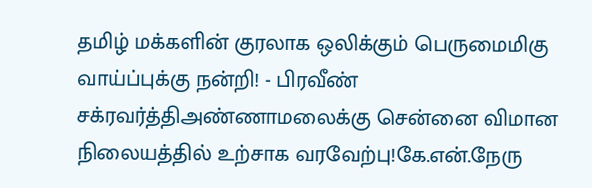தமிழ் மக்களின் குரலாக ஒலிக்கும் பெருமைமிகு வாய்ப்புக்கு நன்றி! - பிரவீண் சக்ரவர்த்திஅண்ணாமலைக்கு சென்னை விமான நிலையத்தில் உற்சாக வரவேற்பு!கே.என்.நேரு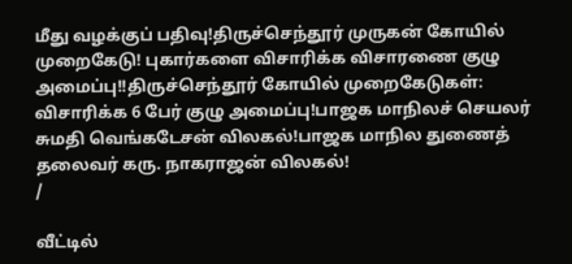மீது வழக்குப் பதிவு!திருச்செந்தூர் முருகன் கோயில் முறைகேடு! புகார்களை விசாரிக்க விசாரணை குழு அமைப்பு!!திருச்செந்தூர் கோயில் முறைகேடுகள்: விசாரிக்க 6 பேர் குழு அமைப்பு!பாஜக மாநிலச் செயலர் சுமதி வெங்கடேசன் விலகல்!பாஜக மாநில துணைத் தலைவர் கரு. நாகராஜன் விலகல்!
/

வீட்டில்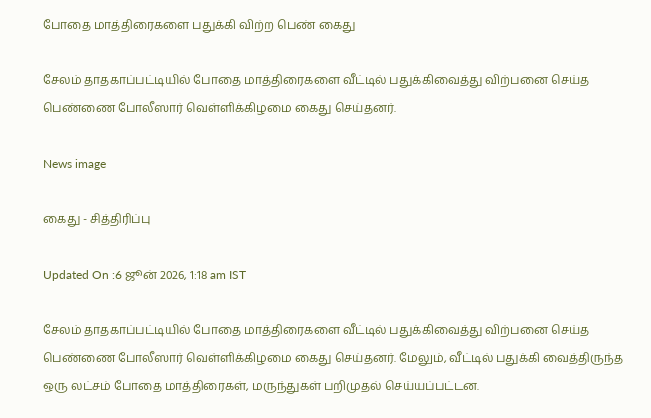போதை மாத்திரைகளை பதுக்கி விற்ற பெண் கைது

சேலம் தாதகாப்பட்டியில் போதை மாத்திரைகளை வீட்டில் பதுக்கிவைத்து விற்பனை செய்த பெண்ணை போலீஸார் வெள்ளிக்கிழமை கைது செய்தனர்.

News image

கைது - சித்திரிப்பு

Updated On :6 ஜூன் 2026, 1:18 am IST

சேலம் தாதகாப்பட்டியில் போதை மாத்திரைகளை வீட்டில் பதுக்கிவைத்து விற்பனை செய்த பெண்ணை போலீஸார் வெள்ளிக்கிழமை கைது செய்தனர். மேலும், வீட்டில் பதுக்கி வைத்திருந்த ஒரு லட்சம் போதை மாத்திரைகள், மருந்துகள் பறிமுதல் செய்யப்பட்டன.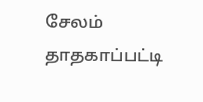சேலம் தாதகாப்பட்டி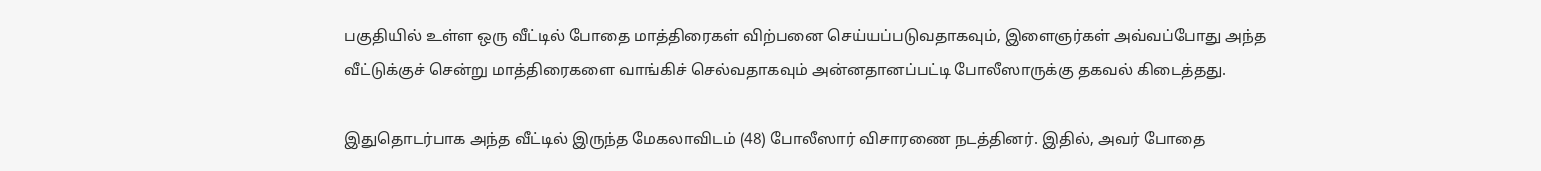பகுதியில் உள்ள ஒரு வீட்டில் போதை மாத்திரைகள் விற்பனை செய்யப்படுவதாகவும், இளைஞர்கள் அவ்வப்போது அந்த வீட்டுக்குச் சென்று மாத்திரைகளை வாங்கிச் செல்வதாகவும் அன்னதானப்பட்டி போலீஸாருக்கு தகவல் கிடைத்தது.

இதுதொடர்பாக அந்த வீட்டில் இருந்த மேகலாவிடம் (48) போலீஸார் விசாரணை நடத்தினர். இதில், அவர் போதை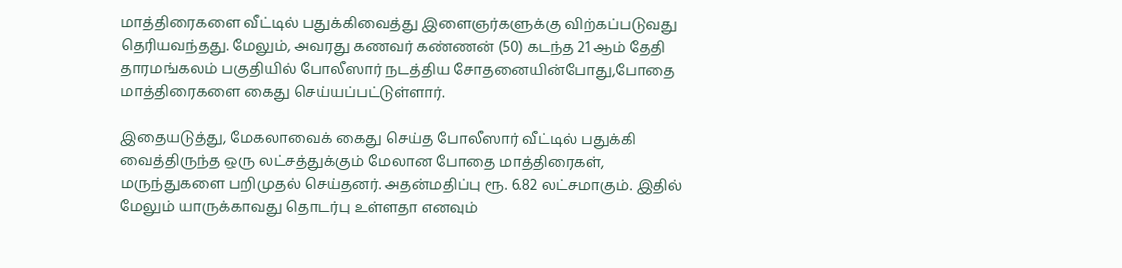மாத்திரைகளை வீட்டில் பதுக்கிவைத்து இளைஞர்களுக்கு விற்கப்படுவது தெரியவந்தது. மேலும், அவரது கணவர் கண்ணன் (50) கடந்த 21 ஆம் தேதி தாரமங்கலம் பகுதியில் போலீஸார் நடத்திய சோதனையின்போது,போதை மாத்திரைகளை கைது செய்யப்பட்டுள்ளார்.

இதையடுத்து, மேகலாவைக் கைது செய்த போலீஸார் வீட்டில் பதுக்கி வைத்திருந்த ஒரு லட்சத்துக்கும் மேலான போதை மாத்திரைகள், மருந்துகளை பறிமுதல் செய்தனர். அதன்மதிப்பு ரூ. 6.82 லட்சமாகும். இதில் மேலும் யாருக்காவது தொடர்பு உள்ளதா எனவும்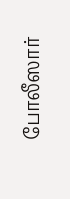போலீஸார்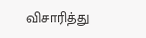விசாரித்து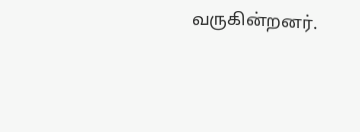வருகின்றனர்.